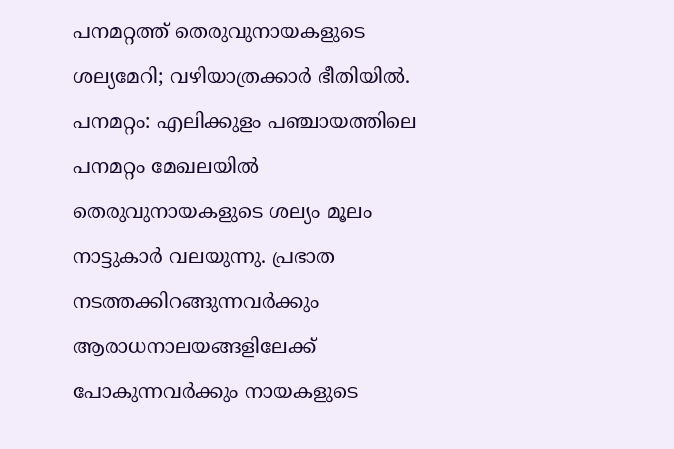പനമറ്റത്ത് തെരുവുനായകളുടെ ശല്യമേറി; വഴിയാത്രക്കാർ ഭീതിയിൽ.
പനമറ്റം: എലിക്കുളം പഞ്ചായത്തിലെ പനമറ്റം മേഖലയിൽ തെരുവുനായകളുടെ ശല്യം മൂലം നാട്ടുകാർ വലയുന്നു. പ്രഭാത നടത്തക്കിറങ്ങുന്നവർക്കും ആരാധനാലയങ്ങളിലേക്ക് പോകുന്നവർക്കും നായകളുടെ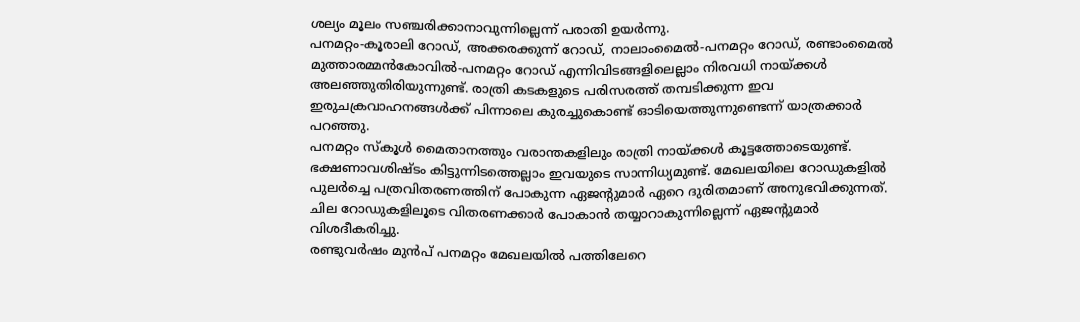ശല്യം മൂലം സഞ്ചരിക്കാനാവുന്നില്ലെന്ന് പരാതി ഉയർന്നു.
പനമറ്റം-കൂരാലി റോഡ്, അക്കരക്കുന്ന് റോഡ്, നാലാംമൈൽ-പനമറ്റം റോഡ്, രണ്ടാംമൈൽ മുത്താരമ്മൻകോവിൽ-പനമറ്റം റോഡ് എന്നിവിടങ്ങളിലെല്ലാം നിരവധി നായ്ക്കൾ അലഞ്ഞുതിരിയുന്നുണ്ട്. രാത്രി കടകളുടെ പരിസരത്ത് തമ്പടിക്കുന്ന ഇവ ഇരുചക്രവാഹനങ്ങൾക്ക് പിന്നാലെ കുരച്ചുകൊണ്ട് ഓടിയെത്തുന്നുണ്ടെന്ന് യാത്രക്കാർ പറഞ്ഞു.
പനമറ്റം സ്കൂൾ മൈതാനത്തും വരാന്തകളിലും രാത്രി നായ്ക്കൾ കൂട്ടത്തോടെയുണ്ട്. ഭക്ഷണാവശിഷ്ടം കിട്ടുന്നിടത്തെല്ലാം ഇവയുടെ സാന്നിധ്യമുണ്ട്. മേഖലയിലെ റോഡുകളിൽ പുലർച്ചെ പത്രവിതരണത്തിന് പോകുന്ന ഏജന്റുമാർ ഏറെ ദുരിതമാണ് അനുഭവിക്കുന്നത്. ചില റോഡുകളിലൂടെ വിതരണക്കാർ പോകാൻ തയ്യാറാകുന്നില്ലെന്ന് ഏജന്റുമാർ വിശദീകരിച്ചു.
രണ്ടുവർഷം മുൻപ് പനമറ്റം മേഖലയിൽ പത്തിലേറെ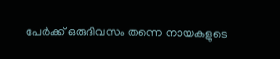പേർക്ക് ഒരുദിവസം തന്നെ നായകളുടെ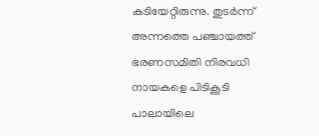കടിയേറ്റിരുന്നു. തുടർന്ന് അന്നത്തെ പഞ്ചായത്ത് ഭരണസമിതി നിരവധി നായകളെ പിടികൂടി പാലായിലെ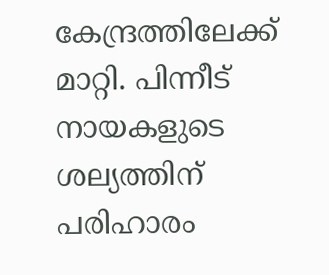കേന്ദ്രത്തിലേക്ക് മാറ്റി. പിന്നീട് നായകളുടെ ശല്യത്തിന് പരിഹാരം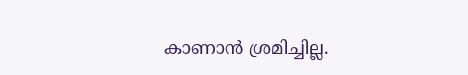കാണാൻ ശ്രമിച്ചില്ല.